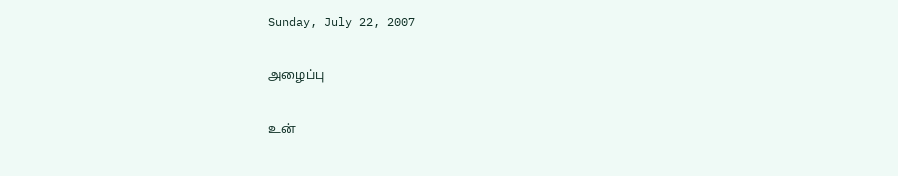Sunday, July 22, 2007

அழைப்பு

உன்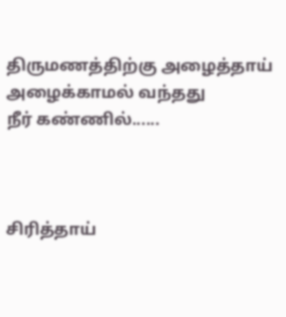திருமணத்திற்கு அழைத்தாய்
அழைக்காமல் வந்தது
நீர் கண்ணில்......



சிரித்தாய்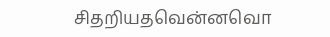சிதறியதவென்னவொ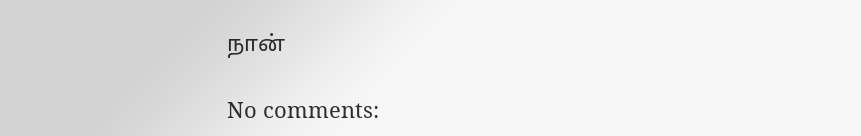நான்

No comments: